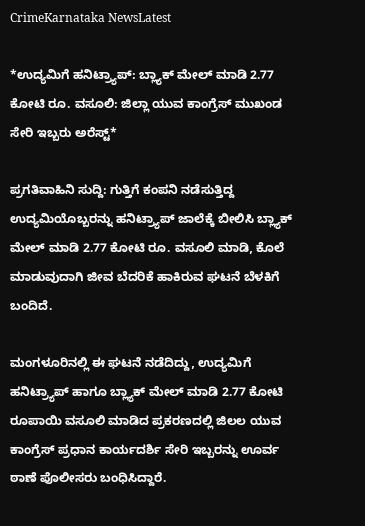CrimeKarnataka NewsLatest

*ಉದ್ಯಮಿಗೆ ಹನಿಟ್ರ್ಯಾಪ್: ಬ್ಲ್ಯಾಕ್ ಮೇಲ್ ಮಾಡಿ 2.77 ಕೋಟಿ ರೂ. ವಸೂಲಿ: ಜಿಲ್ಲಾ ಯುವ ಕಾಂಗ್ರೆಸ್ ಮುಖಂಡ ಸೇರಿ ಇಬ್ಬರು ಅರೆಸ್ಟ್*

ಪ್ರಗತಿವಾಹಿನಿ ಸುದ್ದಿ: ಗುತ್ತಿಗೆ ಕಂಪನಿ ನಡೆಸುತ್ತಿದ್ದ ಉದ್ಯಮಿಯೊಬ್ಬರನ್ನು ಹನಿಟ್ರ್ಯಾಪ್ ಜಾಲೆಕ್ಕೆ ಬೀಲಿಸಿ ಬ್ಲ್ಯಾಕ್ ಮೇಲ್ ಮಾಡಿ 2.77 ಕೋಟಿ ರೂ. ವಸೂಲಿ ಮಾಡಿ, ಕೊಲೆ ಮಾಡುವುದಾಗಿ ಜೀವ ಬೆದರಿಕೆ ಹಾಕಿರುವ ಘಟನೆ ಬೆಳಕಿಗೆ ಬಂದಿದೆ.

ಮಂಗಳೂರಿನಲ್ಲಿ ಈ ಘಟನೆ ನಡೆದಿದ್ದು, ಉದ್ಯಮಿಗೆ ಹನಿಟ್ರ್ಯಾಪ್ ಹಾಗೂ ಬ್ಲ್ಯಾಕ್ ಮೇಲ್ ಮಾಡಿ 2.77 ಕೋಟಿ ರೂಪಾಯಿ ವಸೂಲಿ ಮಾಡಿದ ಪ್ರಕರಣದಲ್ಲಿ ಜಿಲಲ ಯುವ ಕಾಂಗ್ರೆಸ್ ಪ್ರಧಾನ ಕಾರ್ಯದರ್ಶಿ ಸೇರಿ ಇಬ್ಬರನ್ನು ಊರ್ವ ಠಾಣೆ ಪೊಲೀಸರು ಬಂಧಿಸಿದ್ದಾರೆ.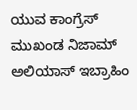ಯುವ ಕಾಂಗ್ರೆಸ್ ಮುಖಂಡ ನಿಜಾಮ್ ಅಲಿಯಾಸ್ ಇಬ್ರಾಹಿಂ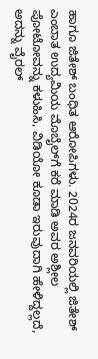ಹಾಗೂ ಜಿತೇಶ್ ಬಂಧಿತ ಆರೋಪಿಗಳು. 2024ರ ಜನವರಿಯಲ್ಲಿ ಜಿತೇಶ್ ಎಂಬಾತ ಉದ್ಯಮಿಯ ಮೊಬೈಲ್‌ಗೆ ಕರೆ ಮಾಡಿ ಅವರ ಅಶ್ಲೀಲ ಪೋಟೋವನ್ನು ಕಳುಹಿಸಿ, ವಿಡಿಯೋ ಕೂಡಾ ಇರುವುದಾಗಿ ಹೇಳಿದ್ದಲ್ಲದೆ, ಅದನ್ನು ವೈರಲ್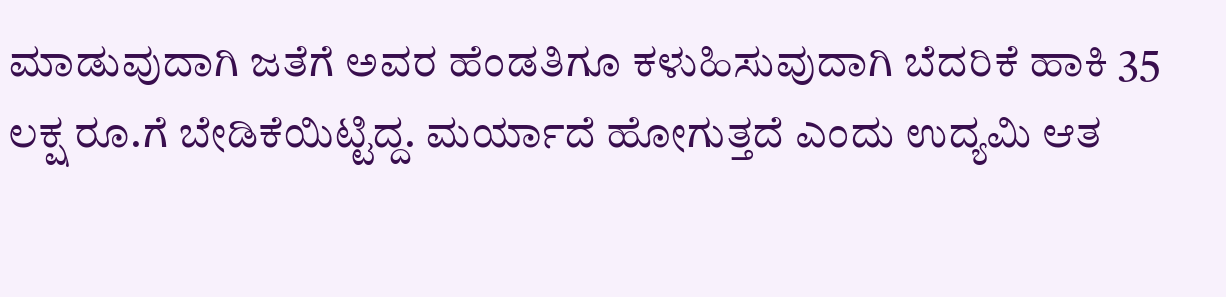ಮಾಡುವುದಾಗಿ ಜತೆಗೆ ಅವರ ಹೆಂಡತಿಗೂ ಕಳುಹಿಸುವುದಾಗಿ ಬೆದರಿಕೆ ಹಾಕಿ 35 ಲಕ್ಷ ರೂ.ಗೆ ಬೇಡಿಕೆಯಿಟ್ಟಿದ್ದ. ಮರ್ಯಾದೆ ಹೋಗುತ್ತದೆ ಎಂದು ಉದ್ಯಮಿ ಆತ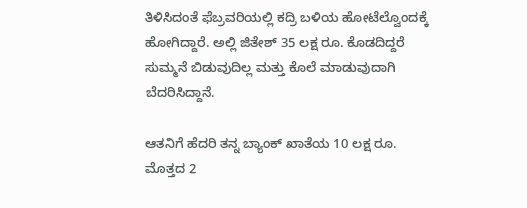ತಿಳಿಸಿದಂತೆ ಫೆಬ್ರವರಿಯಲ್ಲಿ ಕದ್ರಿ ಬಳಿಯ ಹೋಟೆಲ್ವೊಂದಕ್ಕೆ ಹೋಗಿದ್ದಾರೆ. ಅಲ್ಲಿ ಜಿತೇಶ್ 35 ಲಕ್ಷ ರೂ. ಕೊಡದಿದ್ದರೆ ಸುಮ್ಮನೆ ಬಿಡುವುದಿಲ್ಲ ಮತ್ತು ಕೊಲೆ ಮಾಡುವುದಾಗಿ ಬೆದರಿಸಿದ್ದಾನೆ.

ಆತನಿಗೆ ಹೆದರಿ ತನ್ನ ಬ್ಯಾಂಕ್ ಖಾತೆಯ 10 ಲಕ್ಷ ರೂ. ಮೊತ್ತದ 2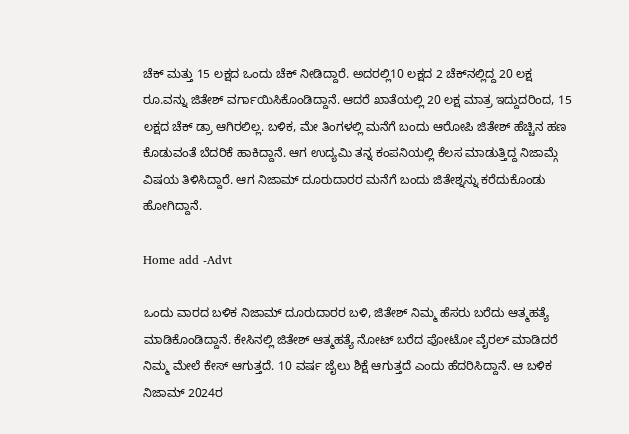ಚೆಕ್ ಮತ್ತು 15 ಲಕ್ಷದ ಒಂದು ಚೆಕ್ ನೀಡಿದ್ದಾರೆ. ಅದರಲ್ಲಿ10 ಲಕ್ಷದ 2 ಚೆಕ್‌ನಲ್ಲಿದ್ದ 20 ಲಕ್ಷ ರೂ.ವನ್ನು ಜಿತೇಶ್ ವರ್ಗಾಯಿಸಿಕೊಂಡಿದ್ದಾನೆ. ಆದರೆ ಖಾತೆಯಲ್ಲಿ 20 ಲಕ್ಷ ಮಾತ್ರ ಇದ್ದುದರಿಂದ, 15 ಲಕ್ಷದ ಚೆಕ್ ಡ್ರಾ ಆಗಿರಲಿಲ್ಲ. ಬಳಿಕ, ಮೇ ತಿಂಗಳಲ್ಲಿ ಮನೆಗೆ ಬಂದು ಆರೋಪಿ ಜಿತೇಶ್ ಹೆಚ್ಚಿನ ಹಣ ಕೊಡುವಂತೆ ಬೆದರಿಕೆ ಹಾಕಿದ್ದಾನೆ. ಆಗ ಉದ್ಯಮಿ ತನ್ನ ಕಂಪನಿಯಲ್ಲಿ ಕೆಲಸ ಮಾಡುತ್ತಿದ್ದ ನಿಜಾಮ್ಗೆ ವಿಷಯ ತಿಳಿಸಿದ್ದಾರೆ. ಆಗ ನಿಜಾಮ್ ದೂರುದಾರರ ಮನೆಗೆ ಬಂದು ಜಿತೇಶ್ನನ್ನು ಕರೆದುಕೊಂಡು ಹೋಗಿದ್ದಾನೆ.

Home add -Advt

ಒಂದು ವಾರದ ಬಳಿಕ ನಿಜಾಮ್ ದೂರುದಾರರ ಬಳಿ, ಜಿತೇಶ್ ನಿಮ್ಮ ಹೆಸರು ಬರೆದು ಆತ್ಮಹತ್ಯೆ ಮಾಡಿಕೊಂಡಿದ್ದಾನೆ. ಕೇಸಿನಲ್ಲಿ ಜಿತೇಶ್ ಆತ್ಮಹತ್ಯೆ ನೋಟ್ ಬರೆದ ಪೋಟೋ ವೈರಲ್ ಮಾಡಿದರೆ ನಿಮ್ಮ ಮೇಲೆ ಕೇಸ್ ಆಗುತ್ತದೆ. 10 ವರ್ಷ ಜೈಲು ಶಿಕ್ಷೆ ಆಗುತ್ತದೆ ಎಂದು ಹೆದರಿಸಿದ್ದಾನೆ. ಆ ಬಳಿಕ ನಿಜಾಮ್ 2024ರ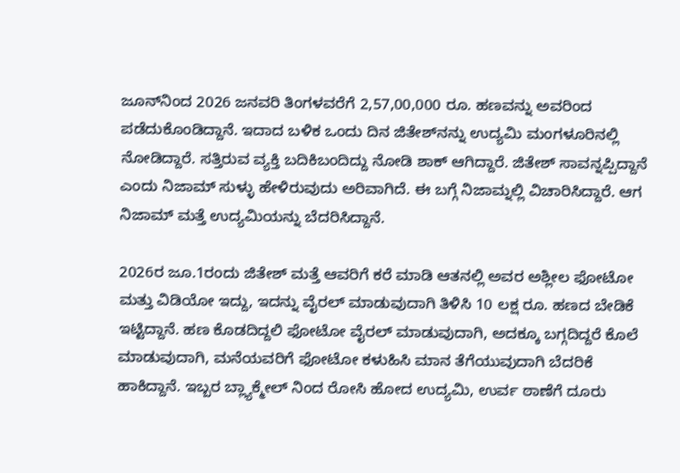ಜೂನ್‌ನಿಂದ 2026 ಜನವರಿ ತಿಂಗಳವರೆಗೆ 2,57,00,000 ರೂ. ಹಣವನ್ನು ಅವರಿಂದ ಪಡೆದುಕೊಂಡಿದ್ದಾನೆ. ಇದಾದ ಬಳಿಕ ಒಂದು ದಿನ ಜಿತೇಶ್‌ನನ್ನು ಉದ್ಯಮಿ ಮಂಗಳೂರಿನಲ್ಲಿ ನೋಡಿದ್ದಾರೆ. ಸತ್ತಿರುವ ವ್ಯಕ್ತಿ ಬದಿಕಿಬಂದಿದ್ದು ನೋಡಿ ಶಾಕ್ ಆಗಿದ್ದಾರೆ. ಜಿತೇಶ್ ಸಾವನ್ನಪ್ಪಿದ್ದಾನೆ ಎಂದು ನಿಜಾಮ್ ಸುಳ್ಳು ಹೇಳಿರುವುದು ಅರಿವಾಗಿದೆ. ಈ ಬಗ್ಗೆ ನಿಜಾಮ್ನಲ್ಲಿ ವಿಚಾರಿಸಿದ್ದಾರೆ. ಆಗ ನಿಜಾಮ್ ಮತ್ತೆ ಉದ್ಯಮಿಯನ್ನು ಬೆದರಿಸಿದ್ದಾನೆ.

2026ರ ಜೂ.1ರಂದು ಜಿತೇಶ್ ಮತ್ತೆ ಆವರಿಗೆ ಕರೆ ಮಾಡಿ ಆತನಲ್ಲಿ ಅವರ ಅಶ್ಲೀಲ ಫೋಟೋ ಮತ್ತು ವಿಡಿಯೋ ಇದ್ದು, ಇದನ್ನು ವೈರಲ್ ಮಾಡುವುದಾಗಿ ತಿಳಿಸಿ 10 ಲಕ್ಷ ರೂ. ಹಣದ ಬೇಡಿಕೆ ಇಟ್ಟಿದ್ದಾನೆ. ಹಣ ಕೊಡದಿದ್ದಲಿ ಫೋಟೋ ವೈರಲ್ ಮಾಡುವುದಾಗಿ, ಅದಕ್ಕೂ ಬಗ್ಗದಿದ್ದರೆ ಕೊಲೆ ಮಾಡುವುದಾಗಿ, ಮನೆಯವರಿಗೆ ಫೋಟೋ ಕಳುಹಿಸಿ ಮಾನ ತೆಗೆಯುವುದಾಗಿ ಬೆದರಿಕೆ ಹಾಕಿದ್ದಾನೆ. ಇಬ್ಬರ ಬ್ಲ್ಯಾಕ್ಮೇಲ್ ನಿಂದ ರೋಸಿ ಹೋದ ಉದ್ಯಮಿ, ಉರ್ವ ಠಾಣೆಗೆ ದೂರು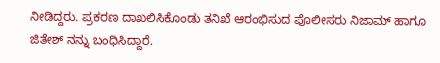ನೀಡಿದ್ದರು. ಪ್ರಕರಣ ದಾಖಲಿಸಿಕೊಂಡು ತನಿಖೆ ಆರಂಭಿಸುದ ಪೊಲೀಸರು ನಿಜಾಮ್ ಹಾಗೂ ಜಿತೇಶ್ ನನ್ನು ಬಂಧಿಸಿದ್ದಾರೆ.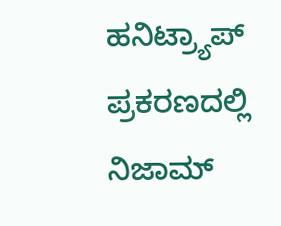ಹನಿಟ್ರ್ಯಾಪ್ ಪ್ರಕರಣದಲ್ಲಿ ನಿಜಾಮ್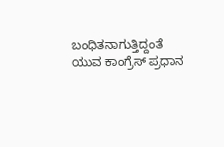ಬಂಧಿತನಾಗುತ್ತಿದ್ದಂತೆ ಯುವ ಕಾಂಗ್ರೆಸ್ ಪ್ರಧಾನ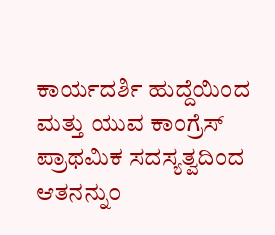ಕಾರ್ಯದರ್ಶಿ ಹುದ್ದೆಯಿಂದ ಮತ್ತು ಯುವ ಕಾಂಗ್ರೆಸ್ ಪ್ರಾಥಮಿಕ ಸದಸ್ಯತ್ವದಿಂದ ಆತನನ್ನು೦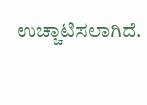ಉಚ್ಚಾಟಿಸಲಾಗಿದೆ.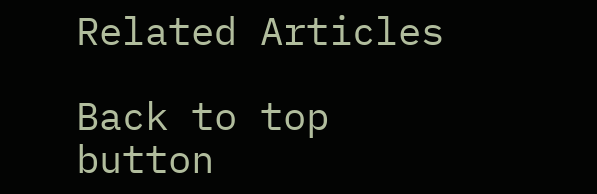Related Articles

Back to top button